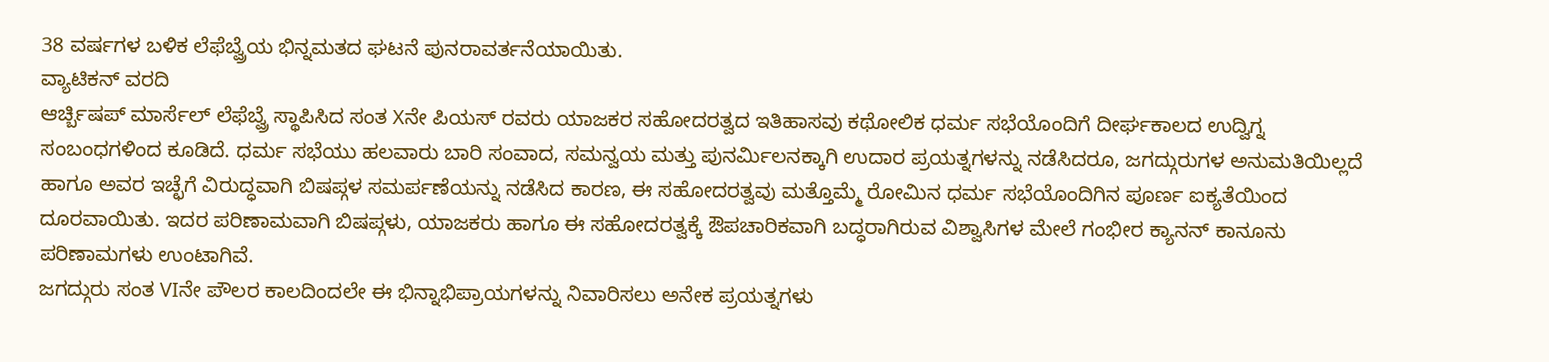38 ವರ್ಷಗಳ ಬಳಿಕ ಲೆಫೆಬ್ವ್ರೆಯ ಭಿನ್ನಮತದ ಘಟನೆ ಪುನರಾವರ್ತನೆಯಾಯಿತು.
ವ್ಯಾಟಿಕನ್ ವರದಿ
ಆರ್ಚ್ಬಿಷಪ್ ಮಾರ್ಸೆಲ್ ಲೆಫೆಬ್ವ್ರೆ ಸ್ಥಾಪಿಸಿದ ಸಂತ Xನೇ ಪಿಯಸ್ ರವರು ಯಾಜಕರ ಸಹೋದರತ್ವದ ಇತಿಹಾಸವು ಕಥೋಲಿಕ ಧರ್ಮ ಸಭೆಯೊಂದಿಗೆ ದೀರ್ಘಕಾಲದ ಉದ್ವಿಗ್ನ ಸಂಬಂಧಗಳಿಂದ ಕೂಡಿದೆ. ಧರ್ಮ ಸಭೆಯು ಹಲವಾರು ಬಾರಿ ಸಂವಾದ, ಸಮನ್ವಯ ಮತ್ತು ಪುನರ್ಮಿಲನಕ್ಕಾಗಿ ಉದಾರ ಪ್ರಯತ್ನಗಳನ್ನು ನಡೆಸಿದರೂ, ಜಗದ್ಗುರುಗಳ ಅನುಮತಿಯಿಲ್ಲದೆ ಹಾಗೂ ಅವರ ಇಚ್ಛೆಗೆ ವಿರುದ್ಧವಾಗಿ ಬಿಷಪ್ಗಳ ಸಮರ್ಪಣೆಯನ್ನು ನಡೆಸಿದ ಕಾರಣ, ಈ ಸಹೋದರತ್ವವು ಮತ್ತೊಮ್ಮೆ ರೋಮಿನ ಧರ್ಮ ಸಭೆಯೊಂದಿಗಿನ ಪೂರ್ಣ ಐಕ್ಯತೆಯಿಂದ ದೂರವಾಯಿತು. ಇದರ ಪರಿಣಾಮವಾಗಿ ಬಿಷಪ್ಗಳು, ಯಾಜಕರು ಹಾಗೂ ಈ ಸಹೋದರತ್ವಕ್ಕೆ ಔಪಚಾರಿಕವಾಗಿ ಬದ್ಧರಾಗಿರುವ ವಿಶ್ವಾಸಿಗಳ ಮೇಲೆ ಗಂಭೀರ ಕ್ಯಾನನ್ ಕಾನೂನು ಪರಿಣಾಮಗಳು ಉಂಟಾಗಿವೆ.
ಜಗದ್ಗುರು ಸಂತ VIನೇ ಪೌಲರ ಕಾಲದಿಂದಲೇ ಈ ಭಿನ್ನಾಭಿಪ್ರಾಯಗಳನ್ನು ನಿವಾರಿಸಲು ಅನೇಕ ಪ್ರಯತ್ನಗಳು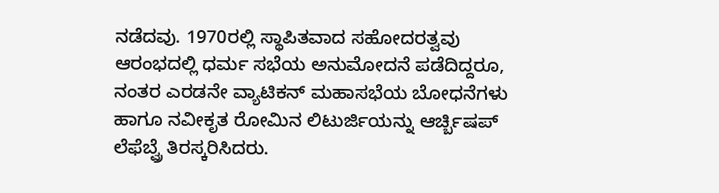ನಡೆದವು. 1970ರಲ್ಲಿ ಸ್ಥಾಪಿತವಾದ ಸಹೋದರತ್ವವು ಆರಂಭದಲ್ಲಿ ಧರ್ಮ ಸಭೆಯ ಅನುಮೋದನೆ ಪಡೆದಿದ್ದರೂ, ನಂತರ ಎರಡನೇ ವ್ಯಾಟಿಕನ್ ಮಹಾಸಭೆಯ ಬೋಧನೆಗಳು ಹಾಗೂ ನವೀಕೃತ ರೋಮಿನ ಲಿಟುರ್ಜಿಯನ್ನು ಆರ್ಚ್ಬಿಷಪ್ ಲೆಫೆಬ್ವ್ರೆ ತಿರಸ್ಕರಿಸಿದರು.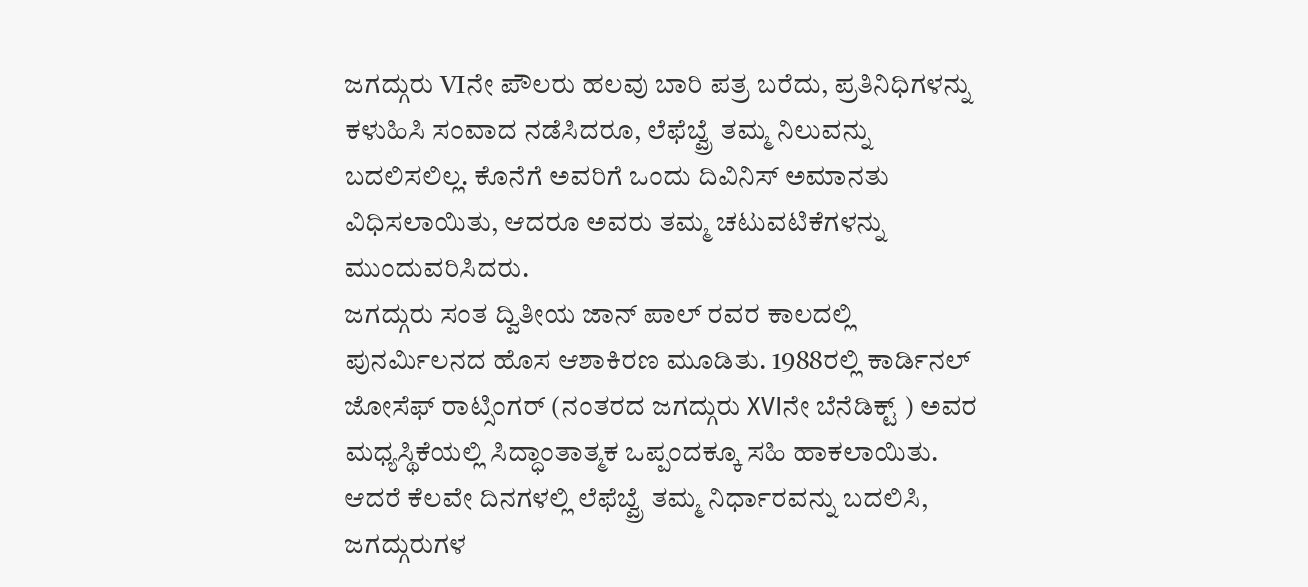ಜಗದ್ಗುರು VIನೇ ಪೌಲರು ಹಲವು ಬಾರಿ ಪತ್ರ ಬರೆದು, ಪ್ರತಿನಿಧಿಗಳನ್ನು ಕಳುಹಿಸಿ ಸಂವಾದ ನಡೆಸಿದರೂ, ಲೆಫೆಬ್ವ್ರೆ ತಮ್ಮ ನಿಲುವನ್ನು ಬದಲಿಸಲಿಲ್ಲ. ಕೊನೆಗೆ ಅವರಿಗೆ ಒಂದು ದಿವಿನಿಸ್ ಅಮಾನತು ವಿಧಿಸಲಾಯಿತು, ಆದರೂ ಅವರು ತಮ್ಮ ಚಟುವಟಿಕೆಗಳನ್ನು ಮುಂದುವರಿಸಿದರು.
ಜಗದ್ಗುರು ಸಂತ ದ್ವಿತೀಯ ಜಾನ್ ಪಾಲ್ ರವರ ಕಾಲದಲ್ಲಿ ಪುನರ್ಮಿಲನದ ಹೊಸ ಆಶಾಕಿರಣ ಮೂಡಿತು. 1988ರಲ್ಲಿ ಕಾರ್ಡಿನಲ್ ಜೋಸೆಫ್ ರಾಟ್ಸಿಂಗರ್ (ನಂತರದ ಜಗದ್ಗುರು XVIನೇ ಬೆನೆಡಿಕ್ಟ್ ) ಅವರ ಮಧ್ಯಸ್ಥಿಕೆಯಲ್ಲಿ ಸಿದ್ಧಾಂತಾತ್ಮಕ ಒಪ್ಪಂದಕ್ಕೂ ಸಹಿ ಹಾಕಲಾಯಿತು. ಆದರೆ ಕೆಲವೇ ದಿನಗಳಲ್ಲಿ ಲೆಫೆಬ್ವ್ರೆ ತಮ್ಮ ನಿರ್ಧಾರವನ್ನು ಬದಲಿಸಿ, ಜಗದ್ಗುರುಗಳ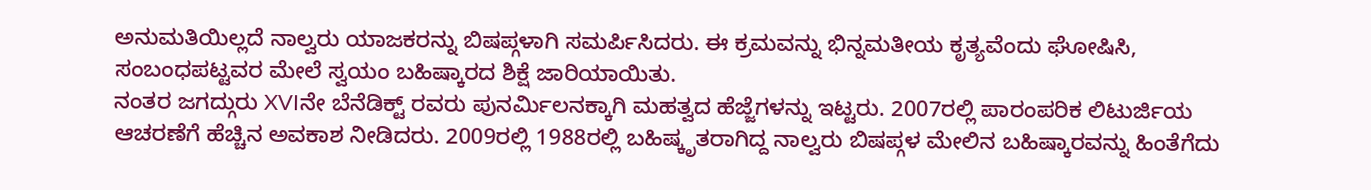ಅನುಮತಿಯಿಲ್ಲದೆ ನಾಲ್ವರು ಯಾಜಕರನ್ನು ಬಿಷಪ್ಗಳಾಗಿ ಸಮರ್ಪಿಸಿದರು. ಈ ಕ್ರಮವನ್ನು ಭಿನ್ನಮತೀಯ ಕೃತ್ಯವೆಂದು ಘೋಷಿಸಿ, ಸಂಬಂಧಪಟ್ಟವರ ಮೇಲೆ ಸ್ವಯಂ ಬಹಿಷ್ಕಾರದ ಶಿಕ್ಷೆ ಜಾರಿಯಾಯಿತು.
ನಂತರ ಜಗದ್ಗುರು XVIನೇ ಬೆನೆಡಿಕ್ಟ್ ರವರು ಪುನರ್ಮಿಲನಕ್ಕಾಗಿ ಮಹತ್ವದ ಹೆಜ್ಜೆಗಳನ್ನು ಇಟ್ಟರು. 2007ರಲ್ಲಿ ಪಾರಂಪರಿಕ ಲಿಟುರ್ಜಿಯ ಆಚರಣೆಗೆ ಹೆಚ್ಚಿನ ಅವಕಾಶ ನೀಡಿದರು. 2009ರಲ್ಲಿ 1988ರಲ್ಲಿ ಬಹಿಷ್ಕೃತರಾಗಿದ್ದ ನಾಲ್ವರು ಬಿಷಪ್ಗಳ ಮೇಲಿನ ಬಹಿಷ್ಕಾರವನ್ನು ಹಿಂತೆಗೆದು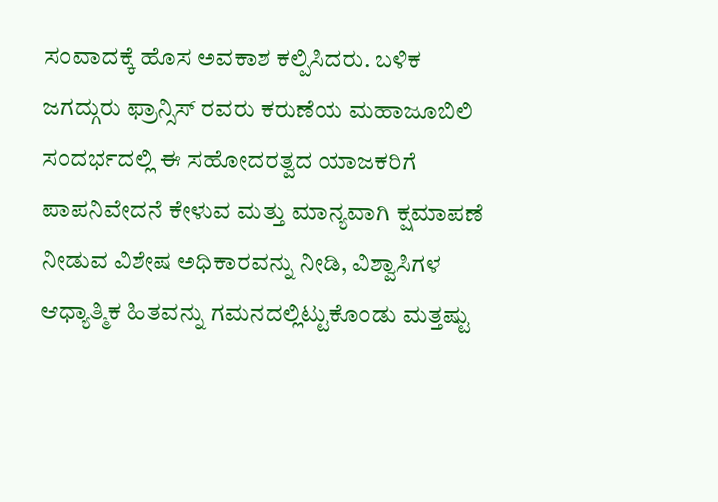ಸಂವಾದಕ್ಕೆ ಹೊಸ ಅವಕಾಶ ಕಲ್ಪಿಸಿದರು. ಬಳಿಕ ಜಗದ್ಗುರು ಫ್ರಾನ್ಸಿಸ್ ರವರು ಕರುಣೆಯ ಮಹಾಜೂಬಿಲಿ ಸಂದರ್ಭದಲ್ಲಿ ಈ ಸಹೋದರತ್ವದ ಯಾಜಕರಿಗೆ ಪಾಪನಿವೇದನೆ ಕೇಳುವ ಮತ್ತು ಮಾನ್ಯವಾಗಿ ಕ್ಷಮಾಪಣೆ ನೀಡುವ ವಿಶೇಷ ಅಧಿಕಾರವನ್ನು ನೀಡಿ, ವಿಶ್ವಾಸಿಗಳ ಆಧ್ಯಾತ್ಮಿಕ ಹಿತವನ್ನು ಗಮನದಲ್ಲಿಟ್ಟುಕೊಂಡು ಮತ್ತಷ್ಟು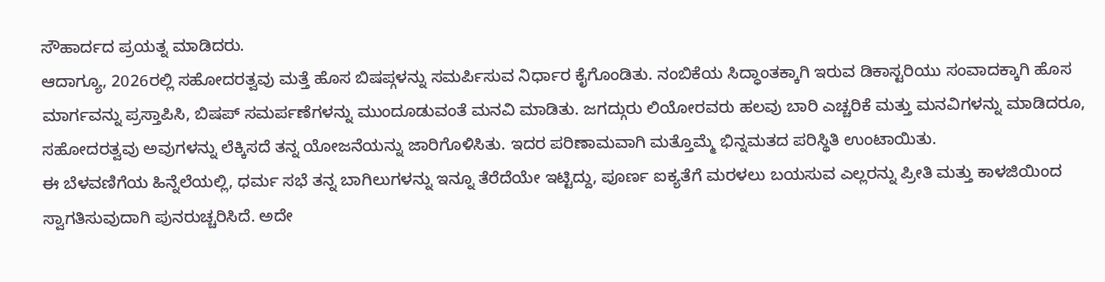ಸೌಹಾರ್ದದ ಪ್ರಯತ್ನ ಮಾಡಿದರು.
ಆದಾಗ್ಯೂ, 2026ರಲ್ಲಿ ಸಹೋದರತ್ವವು ಮತ್ತೆ ಹೊಸ ಬಿಷಪ್ಗಳನ್ನು ಸಮರ್ಪಿಸುವ ನಿರ್ಧಾರ ಕೈಗೊಂಡಿತು. ನಂಬಿಕೆಯ ಸಿದ್ಧಾಂತಕ್ಕಾಗಿ ಇರುವ ಡಿಕಾಸ್ಟರಿಯು ಸಂವಾದಕ್ಕಾಗಿ ಹೊಸ ಮಾರ್ಗವನ್ನು ಪ್ರಸ್ತಾಪಿಸಿ, ಬಿಷಪ್ ಸಮರ್ಪಣೆಗಳನ್ನು ಮುಂದೂಡುವಂತೆ ಮನವಿ ಮಾಡಿತು. ಜಗದ್ಗುರು ಲಿಯೋರವರು ಹಲವು ಬಾರಿ ಎಚ್ಚರಿಕೆ ಮತ್ತು ಮನವಿಗಳನ್ನು ಮಾಡಿದರೂ, ಸಹೋದರತ್ವವು ಅವುಗಳನ್ನು ಲೆಕ್ಕಿಸದೆ ತನ್ನ ಯೋಜನೆಯನ್ನು ಜಾರಿಗೊಳಿಸಿತು. ಇದರ ಪರಿಣಾಮವಾಗಿ ಮತ್ತೊಮ್ಮೆ ಭಿನ್ನಮತದ ಪರಿಸ್ಥಿತಿ ಉಂಟಾಯಿತು.
ಈ ಬೆಳವಣಿಗೆಯ ಹಿನ್ನೆಲೆಯಲ್ಲಿ, ಧರ್ಮ ಸಭೆ ತನ್ನ ಬಾಗಿಲುಗಳನ್ನು ಇನ್ನೂ ತೆರೆದೆಯೇ ಇಟ್ಟಿದ್ದು, ಪೂರ್ಣ ಐಕ್ಯತೆಗೆ ಮರಳಲು ಬಯಸುವ ಎಲ್ಲರನ್ನು ಪ್ರೀತಿ ಮತ್ತು ಕಾಳಜಿಯಿಂದ ಸ್ವಾಗತಿಸುವುದಾಗಿ ಪುನರುಚ್ಚರಿಸಿದೆ. ಅದೇ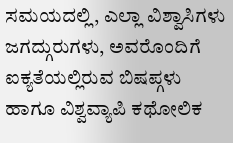ಸಮಯದಲ್ಲಿ, ಎಲ್ಲಾ ವಿಶ್ವಾಸಿಗಳು ಜಗದ್ಗುರುಗಳು, ಅವರೊಂದಿಗೆ ಐಕ್ಯತೆಯಲ್ಲಿರುವ ಬಿಷಪ್ಗಳು ಹಾಗೂ ವಿಶ್ವವ್ಯಾಪಿ ಕಥೋಲಿಕ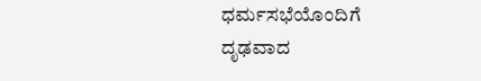ಧರ್ಮಸಭೆಯೊಂದಿಗೆ ದೃಢವಾದ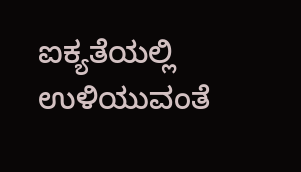ಐಕ್ಯತೆಯಲ್ಲಿ ಉಳಿಯುವಂತೆ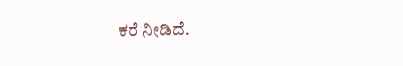ಕರೆ ನೀಡಿದೆ.